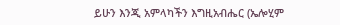ይሁን እንጂ አምላካችን እግዚአብሔር (ኤሎሂም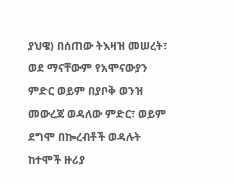ያህዌ) በሰጠው ትእዛዝ መሠረት፣ ወደ ማናቸውም የአሞናውያን ምድር ወይም በያቦቅ ወንዝ መውረጃ ወዳለው ምድር፣ ወይም ደግሞ በኰረብቶች ወዳሉት ከተሞች ዙሪያ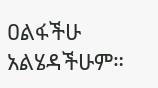ዐልፋችሁ አልሄዳችሁም።